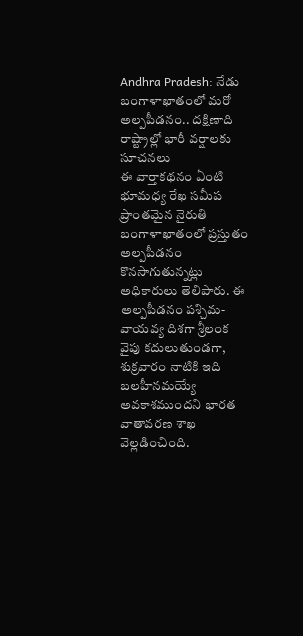Andhra Pradesh: నేడు బంగాళాఖాతంలో మరో అల్పపీడనం.. దక్షిణాది రాష్ట్రాల్లో భారీ వర్షాలకు సూచనలు
ఈ వార్తాకథనం ఏంటి
భూమధ్య రేఖ సమీప ప్రాంతమైన నైరుతి బంగాళాఖాతంలో ప్రస్తుతం అల్పపీడనం కొనసాగుతున్నట్లు అధికారులు తెలిపారు. ఈ అల్పపీడనం పశ్చిమ-వాయవ్య దిశగా శ్రీలంక వైపు కదులుతుండగా, శుక్రవారం నాటికి ఇది బలహీనమయ్యే అవకాశముందని భారత వాతావరణ శాఖ వెల్లడించింది.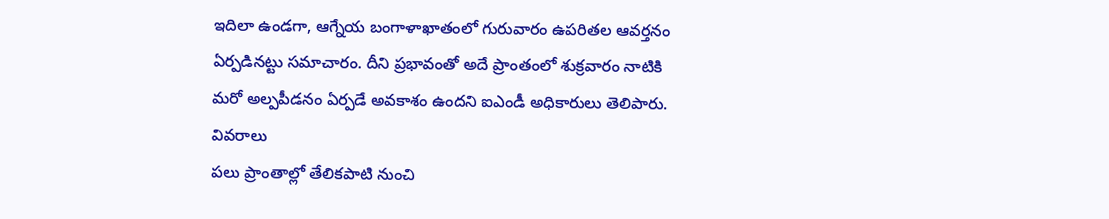ఇదిలా ఉండగా, ఆగ్నేయ బంగాళాఖాతంలో గురువారం ఉపరితల ఆవర్తనం ఏర్పడినట్టు సమాచారం. దీని ప్రభావంతో అదే ప్రాంతంలో శుక్రవారం నాటికి మరో అల్పపీడనం ఏర్పడే అవకాశం ఉందని ఐఎండీ అధికారులు తెలిపారు.
వివరాలు
పలు ప్రాంతాల్లో తేలికపాటి నుంచి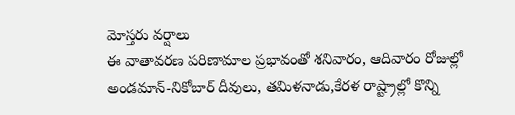మోస్తరు వర్షాలు
ఈ వాతావరణ పరిణామాల ప్రభావంతో శనివారం, ఆదివారం రోజుల్లో అండమాన్-నికోబార్ దీవులు, తమిళనాడు,కేరళ రాష్ట్రాల్లో కొన్ని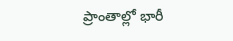ప్రాంతాల్లో భారీ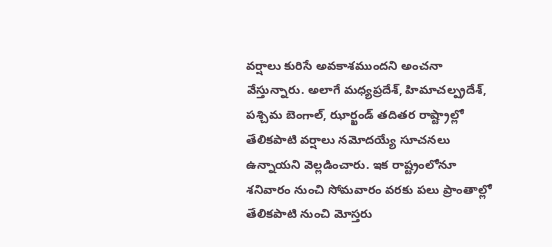వర్షాలు కురిసే అవకాశముందని అంచనా వేస్తున్నారు. అలాగే మధ్యప్రదేశ్, హిమాచల్ప్రదేశ్, పశ్చిమ బెంగాల్, ఝార్ఖండ్ తదితర రాష్ట్రాల్లో తేలికపాటి వర్షాలు నమోదయ్యే సూచనలు ఉన్నాయని వెల్లడించారు. ఇక రాష్ట్రంలోనూ శనివారం నుంచి సోమవారం వరకు పలు ప్రాంతాల్లో తేలికపాటి నుంచి మోస్తరు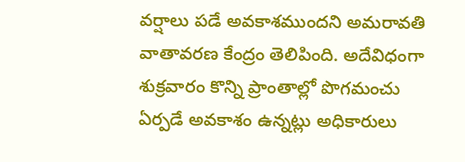వర్షాలు పడే అవకాశముందని అమరావతి వాతావరణ కేంద్రం తెలిపింది. అదేవిధంగా శుక్రవారం కొన్ని ప్రాంతాల్లో పొగమంచు ఏర్పడే అవకాశం ఉన్నట్లు అధికారులు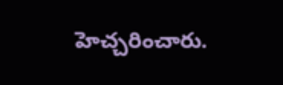హెచ్చరించారు.